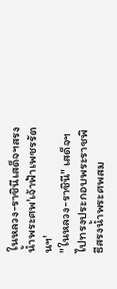ในหลวง-ราชินีเสด็จฯสรงน้ำพระศพ'เจ้าฟ้าเพชรรัตนฯ'
"ในหลวง-ราชินี" เสด็จฯ ไปทรงประกอบพระราชพิธีสรงน้ำพระศพสม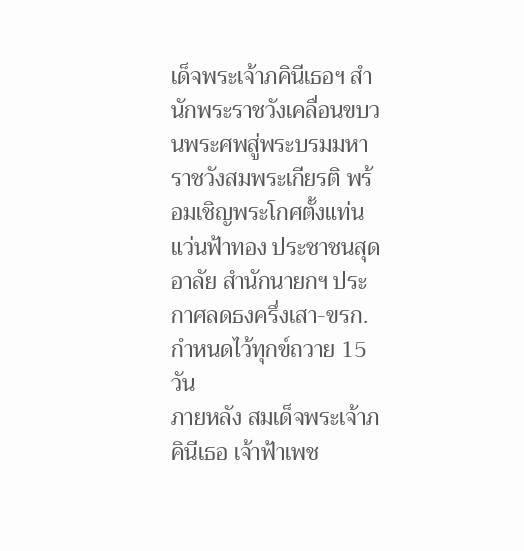เด็จพระเจ้าภคินีเธอฯ สำนักพระราชวังเคลื่อนขบวนพระศพสู่พระบรมมหาราชวังสมพระเกียรติ พร้อมเชิญพระโกศตั้งแท่นแว่นฟ้าทอง ประชาชนสุดอาลัย สำนักนายกฯ ประกาศลดธงครึ่งเสา-ขรก.กำหนดไว้ทุกข์ถวาย 15 วัน
ภายหลัง สมเด็จพระเจ้าภคินีเธอ เจ้าฟ้าเพช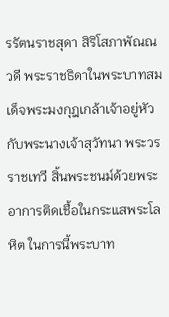รรัตนราชสุดา สิริโสภาพัณณวดี พระราชธิดาในพระบาทสมเด็จพระมงกุฎเกล้าเจ้าอยู่หัว กับพระนางเจ้าสุวัทนา พระวรราชเทวี สิ้นพระชนม์ด้วยพระอาการติดเชื้อในกระแสพระโลหิต ในการนี้พระบาท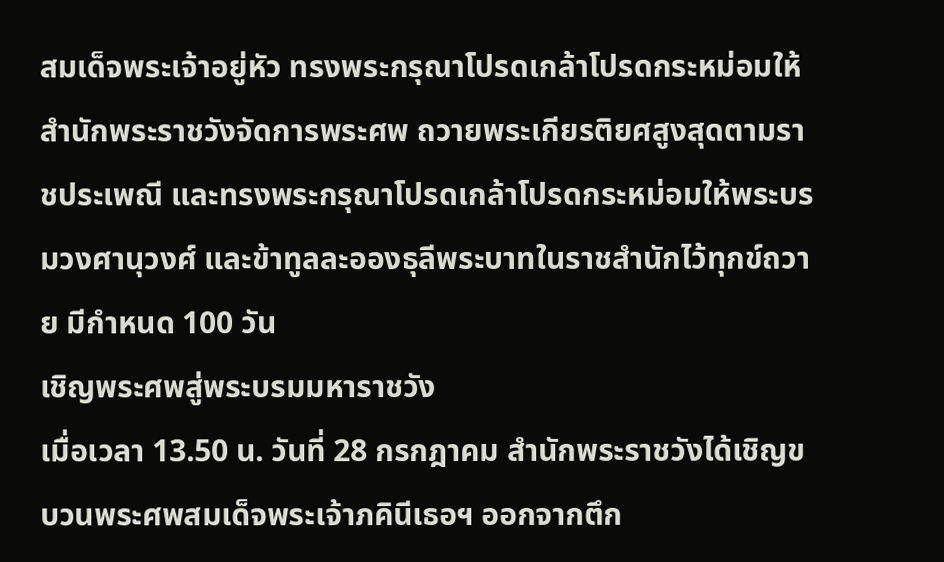สมเด็จพระเจ้าอยู่หัว ทรงพระกรุณาโปรดเกล้าโปรดกระหม่อมให้สำนักพระราชวังจัดการพระศพ ถวายพระเกียรติยศสูงสุดตามราชประเพณี และทรงพระกรุณาโปรดเกล้าโปรดกระหม่อมให้พระบรมวงศานุวงศ์ และข้าทูลละอองธุลีพระบาทในราชสำนักไว้ทุกข์ถวาย มีกำหนด 100 วัน
เชิญพระศพสู่พระบรมมหาราชวัง
เมื่อเวลา 13.50 น. วันที่ 28 กรกฎาคม สำนักพระราชวังได้เชิญขบวนพระศพสมเด็จพระเจ้าภคินีเธอฯ ออกจากตึก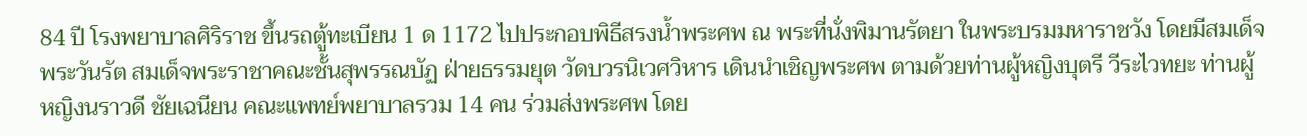84 ปี โรงพยาบาลศิริราช ขึ้นรถตู้ทะเบียน 1 ด 1172 ไปประกอบพิธีสรงน้ำพระศพ ณ พระที่นั่งพิมานรัตยา ในพระบรมมหาราชวัง โดยมีสมเด็จพระวันรัต สมเด็จพระราชาคณะชั้นสุพรรณบัฏ ฝ่ายธรรมยุต วัดบวรนิเวศวิหาร เดินนำเชิญพระศพ ตามด้วยท่านผู้หญิงบุตรี วีระไวทยะ ท่านผู้หญิงนราวดี ชัยเฉนียน คณะแพทย์พยาบาลรวม 14 คน ร่วมส่งพระศพ โดย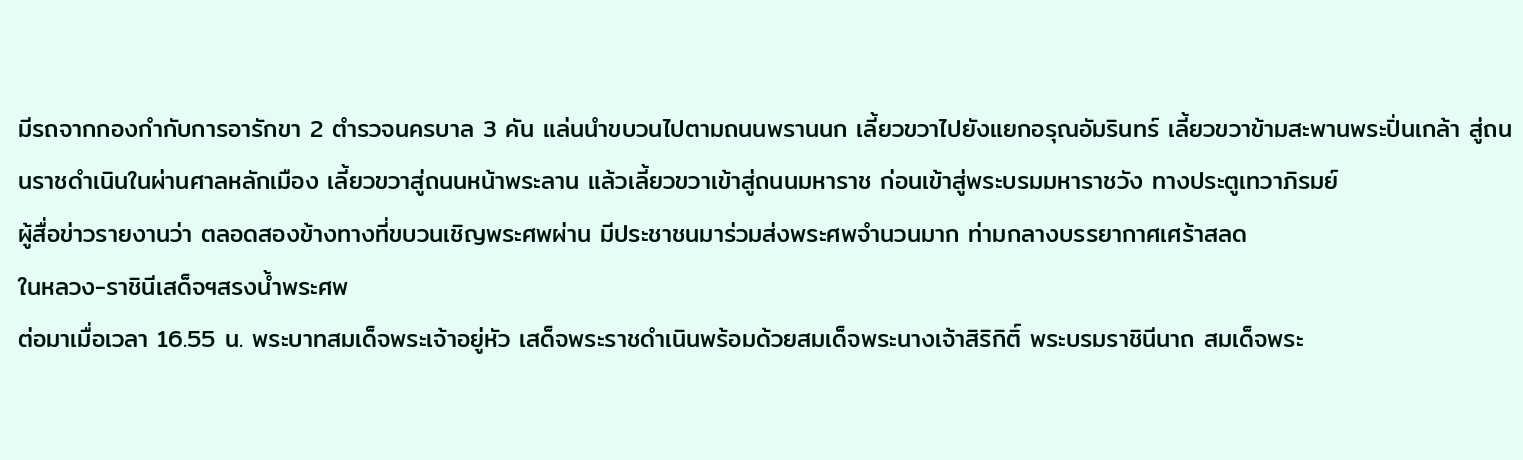มีรถจากกองกำกับการอารักขา 2 ตำรวจนครบาล 3 คัน แล่นนำขบวนไปตามถนนพรานนก เลี้ยวขวาไปยังแยกอรุณอัมรินทร์ เลี้ยวขวาข้ามสะพานพระปิ่นเกล้า สู่ถนนราชดำเนินในผ่านศาลหลักเมือง เลี้ยวขวาสู่ถนนหน้าพระลาน แล้วเลี้ยวขวาเข้าสู่ถนนมหาราช ก่อนเข้าสู่พระบรมมหาราชวัง ทางประตูเทวาภิรมย์
ผู้สื่อข่าวรายงานว่า ตลอดสองข้างทางที่ขบวนเชิญพระศพผ่าน มีประชาชนมาร่วมส่งพระศพจำนวนมาก ท่ามกลางบรรยากาศเศร้าสลด
ในหลวง-ราชินีเสด็จฯสรงน้ำพระศพ
ต่อมาเมื่อเวลา 16.55 น. พระบาทสมเด็จพระเจ้าอยู่หัว เสด็จพระราชดำเนินพร้อมด้วยสมเด็จพระนางเจ้าสิริกิติ์ พระบรมราชินีนาถ สมเด็จพระ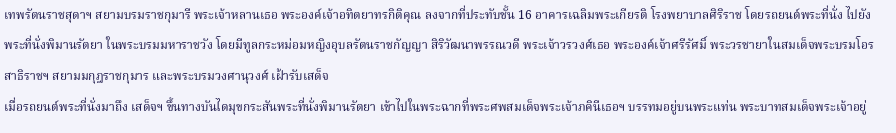เทพรัตนราชสุดาฯ สยามบรมราชกุมารี พระเจ้าหลานเธอ พระองค์เจ้าอทิตยาทรกิติคุณ ลงจากที่ประทับชั้น 16 อาคารเฉลิมพระเกียรติ โรงพยาบาลศิริราช โดยรถยนต์พระที่นั่ง ไปยังพระที่นั่งพิมานรัตยา ในพระบรมมหาราชวัง โดยมีทูลกระหม่อมหญิงอุบลรัตนราชกัญญา สิริวัฒนาพรรณวดี พระเจ้าวรวงศ์เธอ พระองค์เจ้าศรีรัศมิ์ พระวรชายาในสมเด็จพระบรมโอรสาธิราชฯ สยามมกุฎราชกุมาร และพระบรมวงศานุวงศ์ เฝ้ารับเสด็จ
เมื่อรถยนต์พระที่นั่งมาถึง เสด็จฯ ขึ้นทางบันไดมุขกระสันพระที่นั่งพิมานรัตยา เข้าไปในพระฉากที่พระศพสมเด็จพระเจ้าภคินีเธอฯ บรรทมอยู่บนพระแท่น พระบาทสมเด็จพระเจ้าอยู่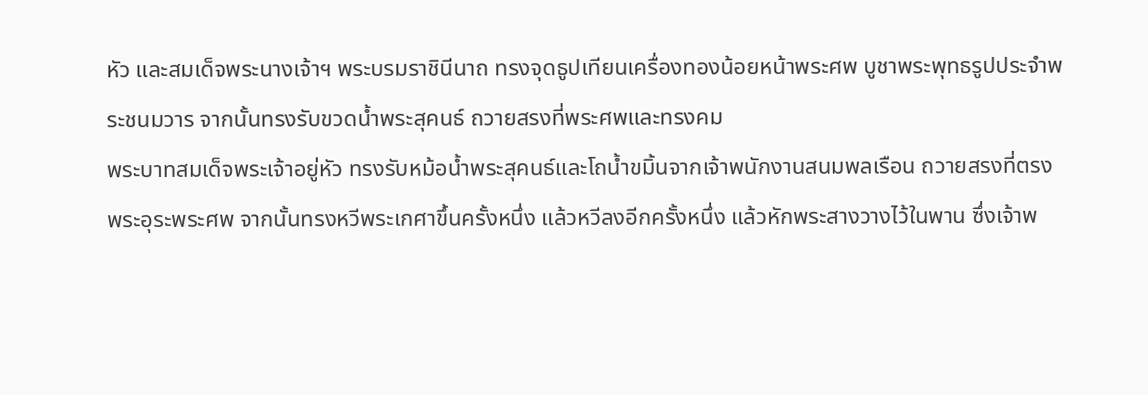หัว และสมเด็จพระนางเจ้าฯ พระบรมราชินีนาถ ทรงจุดธูปเทียนเครื่องทองน้อยหน้าพระศพ บูชาพระพุทธรูปประจำพระชนมวาร จากนั้นทรงรับขวดน้ำพระสุคนธ์ ถวายสรงที่พระศพและทรงคม
พระบาทสมเด็จพระเจ้าอยู่หัว ทรงรับหม้อน้ำพระสุคนธ์และโถน้ำขมิ้นจากเจ้าพนักงานสนมพลเรือน ถวายสรงที่ตรงพระอุระพระศพ จากนั้นทรงหวีพระเกศาขึ้นครั้งหนึ่ง แล้วหวีลงอีกครั้งหนึ่ง แล้วหักพระสางวางไว้ในพาน ซึ่งเจ้าพ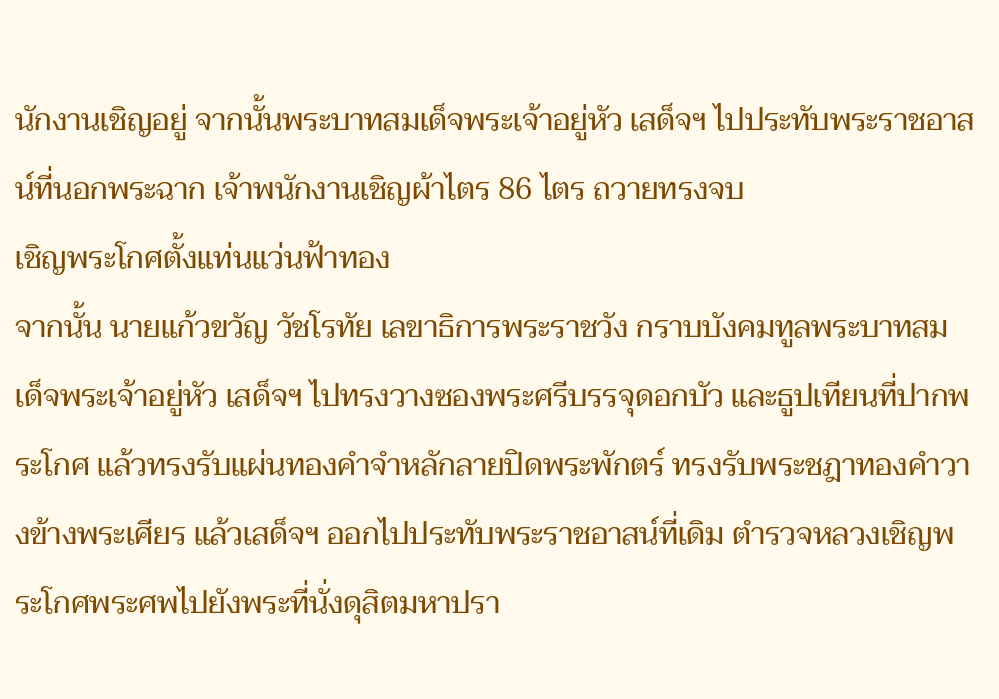นักงานเชิญอยู่ จากนั้นพระบาทสมเด็จพระเจ้าอยู่หัว เสด็จฯ ไปประทับพระราชอาสน์ที่นอกพระฉาก เจ้าพนักงานเชิญผ้าไตร 86 ไตร ถวายทรงจบ
เชิญพระโกศตั้งแท่นแว่นฟ้าทอง
จากนั้น นายแก้วขวัญ วัชโรทัย เลขาธิการพระราชวัง กราบบังคมทูลพระบาทสมเด็จพระเจ้าอยู่หัว เสด็จฯ ไปทรงวางซองพระศรีบรรจุดอกบัว และธูปเทียนที่ปากพระโกศ แล้วทรงรับแผ่นทองคำจำหลักลายปิดพระพักตร์ ทรงรับพระชฎาทองคำวางข้างพระเศียร แล้วเสด็จฯ ออกไปประทับพระราชอาสน์ที่เดิม ตำรวจหลวงเชิญพระโกศพระศพไปยังพระที่นั่งดุสิตมหาปรา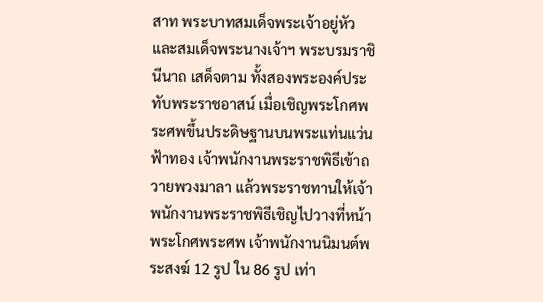สาท พระบาทสมเด็จพระเจ้าอยู่หัว และสมเด็จพระนางเจ้าฯ พระบรมราชินีนาถ เสด็จตาม ทั้งสองพระองค์ประทับพระราชอาสน์ เมื่อเชิญพระโกศพระศพขึ้นประดิษฐานบนพระแท่นแว่นฟ้าทอง เจ้าพนักงานพระราชพิธีเข้าถวายพวงมาลา แล้วพระราชทานให้เจ้าพนักงานพระราชพิธีเชิญไปวางที่หน้าพระโกศพระศพ เจ้าพนักงานนิมนต์พระสงฆ์ 12 รูป ใน 86 รูป เท่า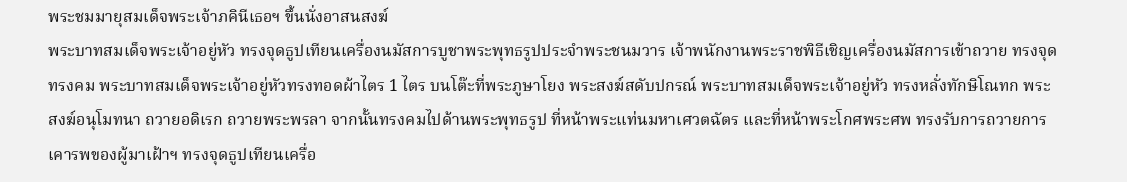พระชมมายุสมเด็จพระเจ้าภคินีเธอฯ ขึ้นนั่งอาสนสงฆ์
พระบาทสมเด็จพระเจ้าอยู่หัว ทรงจุดธูปเทียนเครื่องนมัสการบูชาพระพุทธรูปประจำพระชนมวาร เจ้าพนักงานพระราชพิธีเชิญเครื่องนมัสการเข้าถวาย ทรงจุด ทรงคม พระบาทสมเด็จพระเจ้าอยู่หัวทรงทอดผ้าไตร 1 ไตร บนโต๊ะที่พระภูษาโยง พระสงฆ์สดับปกรณ์ พระบาทสมเด็จพระเจ้าอยู่หัว ทรงหลั่งทักษิโณทก พระสงฆ์อนุโมทนา ถวายอดิเรก ถวายพระพรลา จากนั้นทรงคมไปด้านพระพุทธรูป ที่หน้าพระแท่นมหาเศวตฉัตร และที่หน้าพระโกศพระศพ ทรงรับการถวายการเคารพของผู้มาเฝ้าฯ ทรงจุดธูปเทียนเครื่อ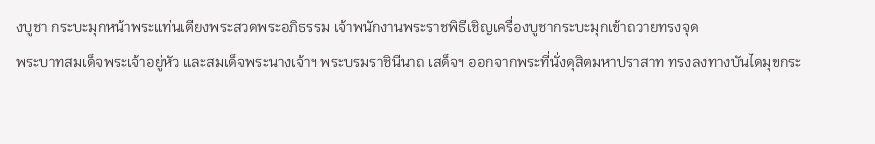งบูชา กระบะมุกหน้าพระแท่นเตียงพระสวดพระอภิธรรม เจ้าพนักงานพระราชพิธีเชิญเครื่องบูชากระบะมุกเข้าถวายทรงจุด
พระบาทสมเด็จพระเจ้าอยู่หัว และสมเด็จพระนางเจ้าฯ พระบรมราชินีนาถ เสด็จฯ ออกจากพระที่นั่งดุสิตมหาปราสาท ทรงลงทางบันไดมุขกระ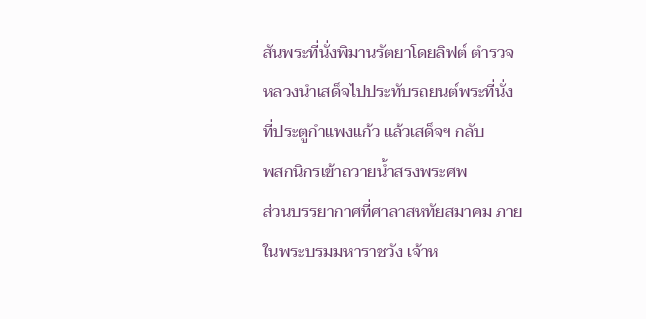สันพระที่นั่งพิมานรัตยาโดยลิฟต์ ตำรวจหลวงนำเสด็จไปประทับรถยนต์พระที่นั่งที่ประตูกำแพงแก้ว แล้วเสด็จฯ กลับ
พสกนิกรเข้าถวายน้ำสรงพระศพ
ส่วนบรรยากาศที่ศาลาสหทัยสมาคม ภายในพระบรมมหาราชวัง เจ้าห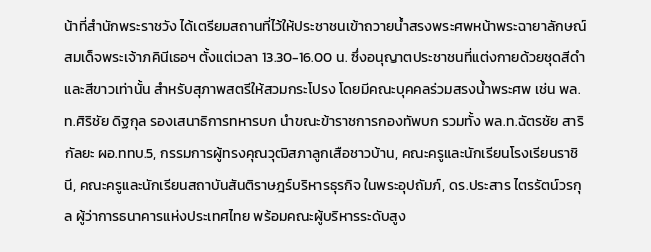น้าที่สำนักพระราชวัง ได้เตรียมสถานที่ไว้ให้ประชาชนเข้าถวายน้ำสรงพระศพหน้าพระฉายาลักษณ์สมเด็จพระเจ้าภคินีเธอฯ ตั้งแต่เวลา 13.30-16.00 น. ซึ่งอนุญาตประชาชนที่แต่งกายด้วยชุดสีดำและสีขาวเท่านั้น สำหรับสุภาพสตรีให้สวมกระโปรง โดยมีคณะบุคคลร่วมสรงน้ำพระศพ เช่น พล.ท.ศิริชัย ดิฐกุล รองเสนาธิการทหารบก นำขณะข้าราชการกองทัพบก รวมทั้ง พล.ท.ฉัตรชัย สาริกัลยะ ผอ.ททบ.5, กรรมการผู้ทรงคุณวุฒิสภาลูกเสือชาวบ้าน, คณะครูและนักเรียนโรงเรียนราชินี, คณะครูและนักเรียนสถาบันสันติราษฎร์บริหารธุรกิจ ในพระอุปถัมภ์, ดร.ประสาร ไตรรัตน์วรกุล ผู้ว่าการธนาคารแห่งประเทศไทย พร้อมคณะผู้บริหารระดับสูง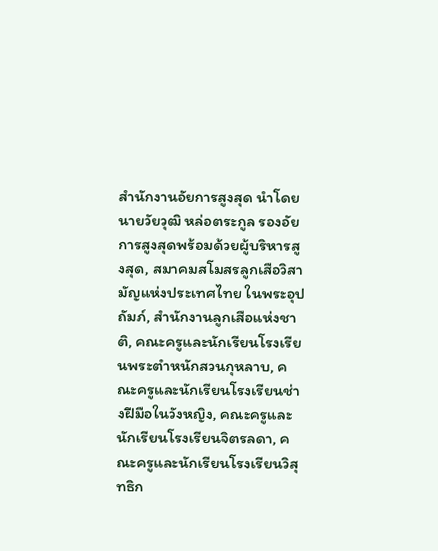สำนักงานอัยการสูงสุด นำโดย นายวัยวุฒิ หล่อตระกูล รองอัยการสูงสุดพร้อมด้วยผู้บริหารสูงสุด, สมาคมสโมสรลูกเสือวิสามัญแห่งประเทศไทย ในพระอุปถัมภ์, สำนักงานลูกเสือแห่งชาติ, คณะครูและนักเรียนโรงเรียนพระตำหนักสวนกุหลาบ, คณะครูและนักเรียนโรงเรียนช่างฝีมือในวังหญิง, คณะครูและนักเรียนโรงเรียนจิตรลดา, คณะครูและนักเรียนโรงเรียนวิสุทธิก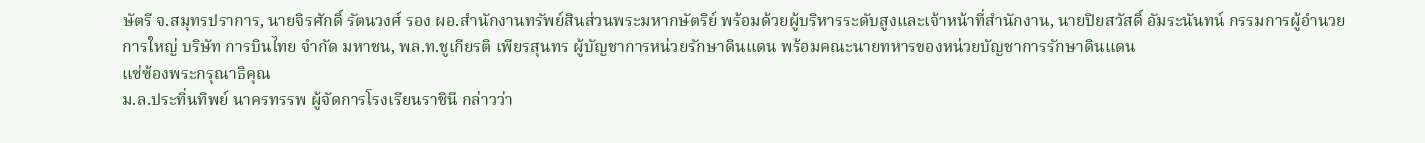ษัตรี จ.สมุทรปราการ, นายจิรศักดิ์ รัตนวงศ์ รอง ผอ.สำนักงานทรัพย์สินส่วนพระมหากษัตริย์ พร้อมด้วยผู้บริหารระดับสูงและเจ้าหน้าที่สำนักงาน, นายปิยสวัสดิ์ อัมระนันทน์ กรรมการผู้อำนวยการใหญ่ บริษัท การบินไทย จำกัด มหาชน, พล.ท.ชูเกียรติ เพียรสุนทร ผู้บัญชาการหน่วยรักษาดินแดน พร้อมคณะนายทหารของหน่วยบัญชาการรักษาดินแดน
แซ่ซ้องพระกรุณาธิคุณ
ม.ล.ประทิ่นทิพย์ นาครทรรพ ผู้จัดการโรงเรียนราชินี กล่าวว่า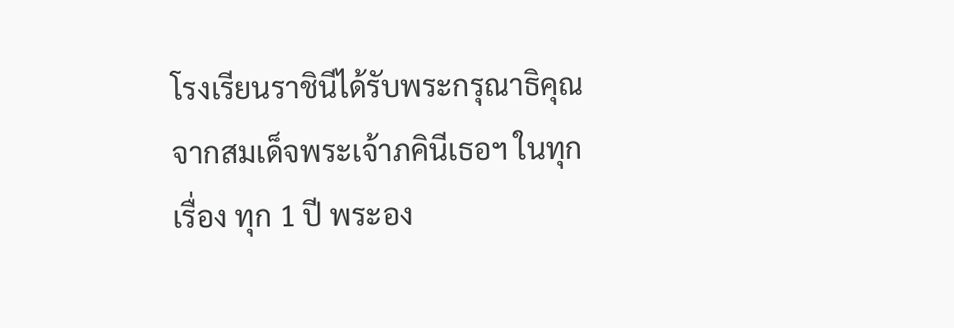โรงเรียนราชินีได้รับพระกรุณาธิคุณจากสมเด็จพระเจ้าภคินีเธอฯ ในทุกเรื่อง ทุก 1 ปี พระอง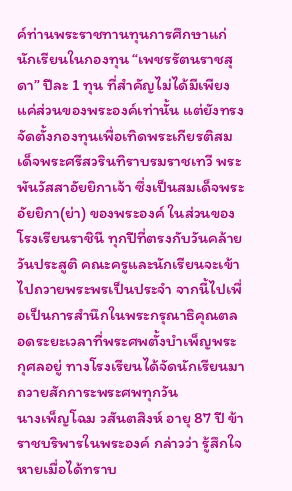ค์ท่านพระราชทานทุนการศึกษาแก่นักเรียนในกองทุน “เพชรรัตนราชสุดา” ปีละ 1 ทุน ที่สำคัญไม่ได้มีเพียงแค่ส่วนของพระองค์เท่านั้น แต่ยังทรงจัดตั้งกองทุนเพื่อเทิดพระเกียรติสมเด็จพระศรีสวรินทิราบรมราชเทวี พระพันวัสสาอัยยิกาเจ้า ซึ่งเป็นสมเด็จพระอัยยิกา(ย่า) ของพระองค์ ในส่วนของโรงเรียนราชินี ทุกปีที่ตรงกับวันคล้ายวันประสูติ คณะครูและนักเรียนจะเข้าไปถวายพระพรเป็นประจำ จากนี้ไปเพื่อเป็นการสำนึกในพระกรุณาธิคุณตลอดระยะเวลาที่พระศพตั้งบำเพ็ญพระกุศลอยู่ ทางโรงเรียนได้จัดนักเรียนมาถวายสักการะพระศพทุกวัน
นางเพ็ญโฉม วสันตสิงห์ อายุ 87 ปี ข้าราชบริพารในพระองค์ กล่าวว่า รู้สึกใจหายเมื่อได้ทราบ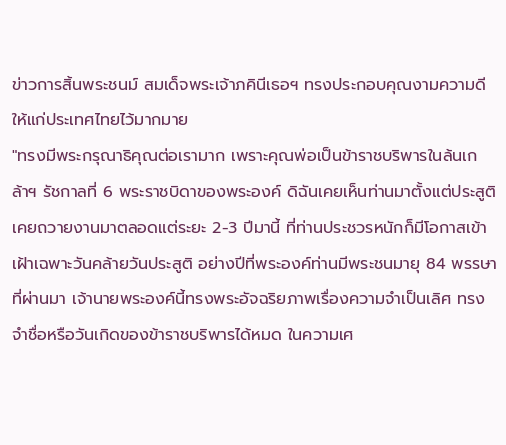ข่าวการสิ้นพระชนม์ สมเด็จพระเจ้าภคินีเธอฯ ทรงประกอบคุณงามความดีให้แก่ประเทศไทยไว้มากมาย
"ทรงมีพระกรุณาธิคุณต่อเรามาก เพราะคุณพ่อเป็นข้าราชบริพารในล้นเกล้าฯ รัชกาลที่ 6 พระราชบิดาของพระองค์ ดิฉันเคยเห็นท่านมาตั้งแต่ประสูติ เคยถวายงานมาตลอดแต่ระยะ 2-3 ปีมานี้ ที่ท่านประชวรหนักก็มีโอกาสเข้าเฝ้าเฉพาะวันคล้ายวันประสูติ อย่างปีที่พระองค์ท่านมีพระชนมายุ 84 พรรษาที่ผ่านมา เจ้านายพระองค์นี้ทรงพระอัจฉริยภาพเรื่องความจำเป็นเลิศ ทรงจำชื่อหรือวันเกิดของข้าราชบริพารได้หมด ในความเศ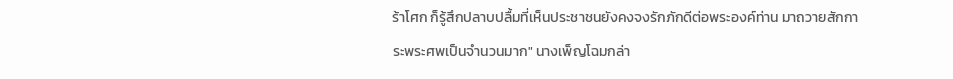ร้าโศก ก็รู้สึกปลาบปลื้มที่เห็นประชาชนยังคงจงรักภักดีต่อพระองค์ท่าน มาถวายสักการะพระศพเป็นจำนวนมาก" นางเพ็ญโฉมกล่า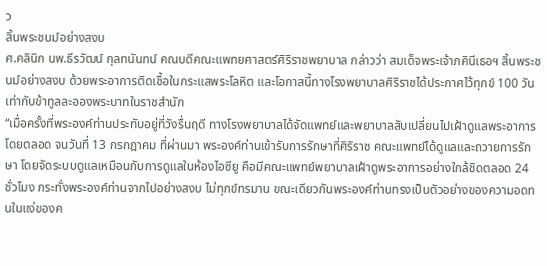ว
สิ้นพระชนม์อย่างสงบ
ศ.คลินิก นพ.ธีรวัฒน์ กุลทนันทน์ คณบดีคณะแพทยศาสตร์ศิริราชพยาบาล กล่าวว่า สมเด็จพระเจ้าภคินีเธอฯ สิ้นพระชนม์อย่างสงบ ด้วยพระอาการติดเชื้อในกระแสพระโลหิต และโอกาสนี้ทางโรงพยาบาลศิริราชได้ประกาศไว้ทุกข์ 100 วัน เท่ากับข้าทูลละอองพระบาทในราชสำนัก
“เมื่อครั้งที่พระองค์ท่านประทับอยู่ที่วังรื่นฤดี ทางโรงพยาบาลได้จัดแพทย์และพยาบาลสับเปลี่ยนไปเฝ้าดูแลพระอาการโดยตลอด จนวันที่ 13 กรกฎาคม ที่ผ่านมา พระองค์ท่านเข้ารับการรักษาที่ศิริราช คณะแพทย์ได้ดูแลและถวายการรักษา โดยจัดระบบดูแลเหมือนกับการดูแลในห้องไอซียู คือมีคณะแพทย์พยาบาลเฝ้าดูพระอาการอย่างใกล้ชิดตลอด 24 ชั่วโมง กระทั่งพระองค์ท่านจากไปอย่างสงบ ไม่ทุกข์ทรมาน ขณะเดียวกันพระองค์ท่านทรงเป็นตัวอย่างของความอดทนในแง่ของค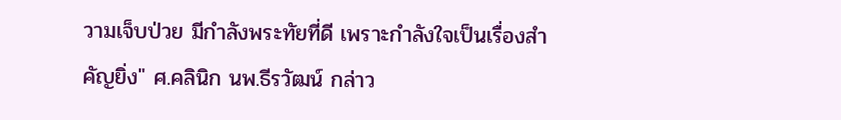วามเจ็บป่วย มีกำลังพระทัยที่ดี เพราะกำลังใจเป็นเรื่องสำคัญยิ่ง" ศ.คลินิก นพ.ธีรวัฒน์ กล่าว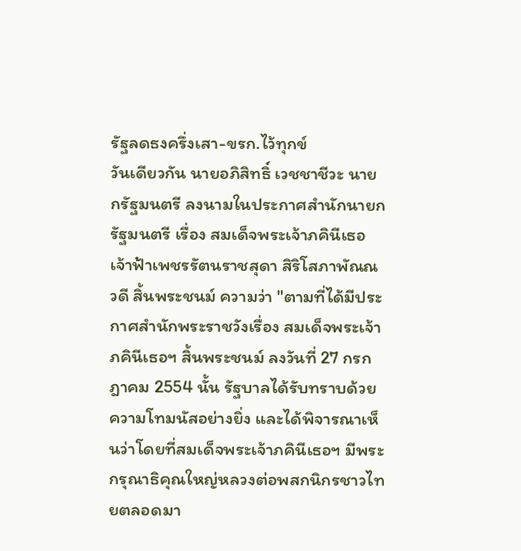รัฐลดธงครึ่งเสา-ขรก.ไว้ทุกข์
วันเดียวกัน นายอภิสิทธิ์ เวชชาชีวะ นายกรัฐมนตรี ลงนามในประกาศสำนักนายกรัฐมนตรี เรื่อง สมเด็จพระเจ้าภคินีเธอ เจ้าฟ้าเพชรรัตนราชสุดา สิริโสภาพัณณวดี สิ้นพระชนม์ ความว่า "ตามที่ได้มีประกาศสำนักพระราชวังเรื่อง สมเด็จพระเจ้าภคินีเธอฯ สิ้นพระชนม์ ลงวันที่ 27 กรกฎาคม 2554 นั้น รัฐบาลได้รับทราบด้วยความโทมนัสอย่างยิ่ง และได้พิจารณาเห็นว่าโดยที่สมเด็จพระเจ้าภคินีเธอฯ มีพระกรุณาธิคุณใหญ่หลวงต่อพสกนิกรชาวไทยตลอดมา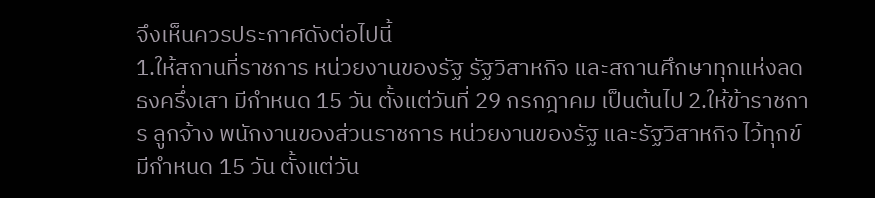จึงเห็นควรประกาศดังต่อไปนี้
1.ให้สถานที่ราชการ หน่วยงานของรัฐ รัฐวิสาหกิจ และสถานศึกษาทุกแห่งลดธงครึ่งเสา มีกำหนด 15 วัน ตั้งแต่วันที่ 29 กรกฎาคม เป็นต้นไป 2.ให้ข้าราชการ ลูกจ้าง พนักงานของส่วนราชการ หน่วยงานของรัฐ และรัฐวิสาหกิจ ไว้ทุกข์ มีกำหนด 15 วัน ตั้งแต่วัน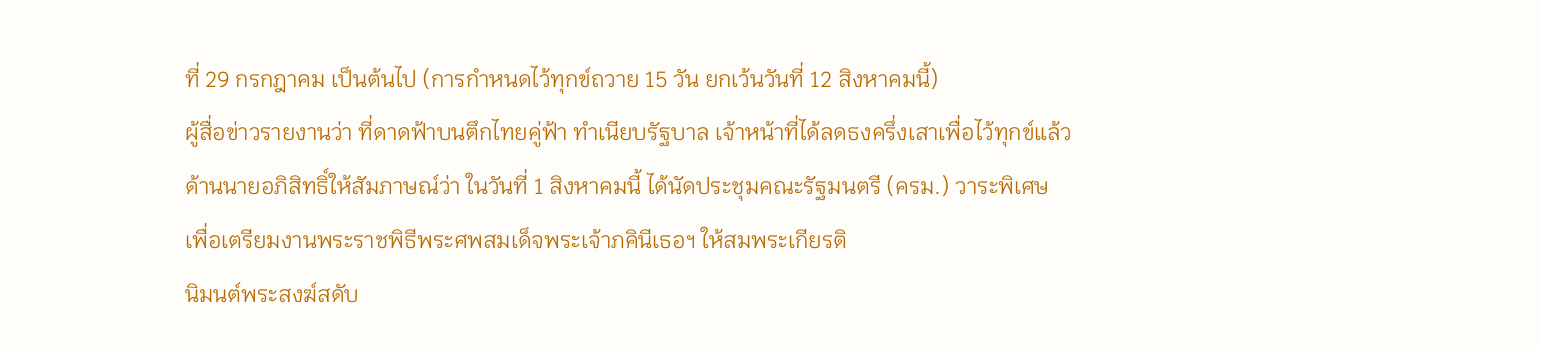ที่ 29 กรกฎาคม เป็นต้นไป (การกำหนดไว้ทุกข์ถวาย 15 วัน ยกเว้นวันที่ 12 สิงหาคมนี้)
ผู้สื่อข่าวรายงานว่า ที่ดาดฟ้าบนตึกไทยคู่ฟ้า ทำเนียบรัฐบาล เจ้าหน้าที่ได้ลดธงครึ่งเสาเพื่อไว้ทุกข์แล้ว
ด้านนายอภิสิทธิ์ให้สัมภาษณ์ว่า ในวันที่ 1 สิงหาคมนี้ ได้นัดประชุมคณะรัฐมนตรี (ครม.) วาระพิเศษ เพื่อเตรียมงานพระราชพิธีพระศพสมเด็จพระเจ้าภคินีเธอฯ ให้สมพระเกียรติ
นิมนต์พระสงฆ์สดับ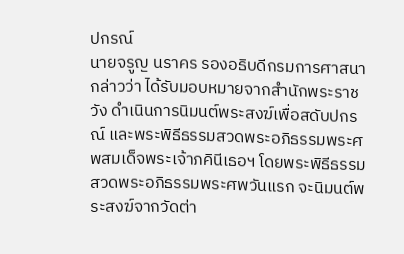ปกรณ์
นายจรูญ นราคร รองอธิบดีกรมการศาสนา กล่าวว่า ได้รับมอบหมายจากสำนักพระราชวัง ดำเนินการนิมนต์พระสงฆ์เพื่อสดับปกรณ์ และพระพิธีธรรมสวดพระอภิธรรมพระศพสมเด็จพระเจ้าภคินีเธอฯ โดยพระพิธีธรรมสวดพระอภิธรรมพระศพวันแรก จะนิมนต์พระสงฆ์จากวัดต่า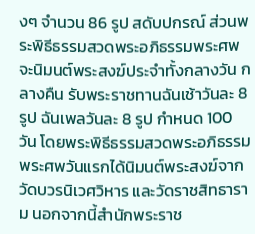งๆ จำนวน 86 รูป สดับปกรณ์ ส่วนพระพิธีธรรมสวดพระอภิธรรมพระศพจะนิมนต์พระสงฆ์ประจำทั้งกลางวัน กลางคืน รับพระราชทานฉันเช้าวันละ 8 รูป ฉันเพลวันละ 8 รูป กำหนด 100 วัน โดยพระพิธีธรรมสวดพระอภิธรรมพระศพวันแรกได้นิมนต์พระสงฆ์จากวัดบวรนิเวศวิหาร และวัดราชสิทธาราม นอกจากนี้สำนักพระราช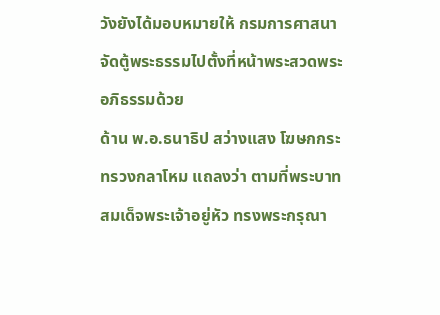วังยังได้มอบหมายให้ กรมการศาสนาจัดตู้พระธรรมไปตั้งที่หน้าพระสวดพระอภิธรรมด้วย
ด้าน พ.อ.ธนาธิป สว่างแสง โฆษกกระทรวงกลาโหม แถลงว่า ตามที่พระบาทสมเด็จพระเจ้าอยู่หัว ทรงพระกรุณา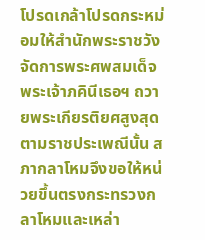โปรดเกล้าโปรดกระหม่อมให้สำนักพระราชวังจัดการพระศพสมเด็จพระเจ้าภคินีเธอฯ ถวายพระเกียรติยศสูงสุดตามราชประเพณีนั้น สภากลาโหมจึงขอให้หน่วยขึ้นตรงกระทรวงกลาโหมและเหล่า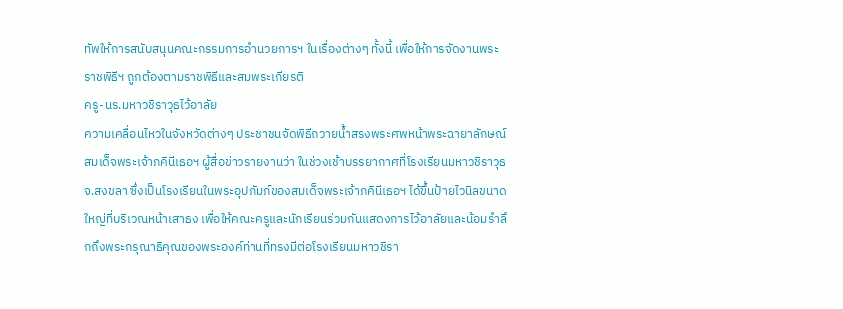ทัพให้การสนับสนุนคณะกรรมการอำนวยการฯ ในเรื่องต่างๆ ทั้งนี้ เพื่อให้การจัดงานพระราชพิธีฯ ถูกต้องตามราชพิธีและสมพระเกียรติ
ครู-นร.มหาวชิราวุธไว้อาลัย
ความเคลื่อนไหวในจังหวัดต่างๆ ประชาชนจัดพิธีถวายน้ำสรงพระศพหน้าพระฉายาลักษณ์สมเด็จพระเจ้าภคินีเธอฯ ผู้สื่อข่าวรายงานว่า ในช่วงเช้าบรรยากาศที่โรงเรียนมหาวชิราวุธ จ.สงขลา ซึ่งเป็นโรงเรียนในพระอุปภัมภ์ของสมเด็จพระเจ้าภคินีเธอฯ ได้ขึ้นป้ายไวนิลขนาดใหญ่ที่บริเวณหน้าเสาธง เพื่อให้คณะครูและนักเรียนร่วมกันแสดงการไว้อาลัยและน้อมรำลึกถึงพระกรุณาธิคุณของพระองค์ท่านที่ทรงมีต่อโรงเรียนมหาวชิรา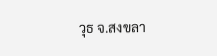วุธ จ.สงขลา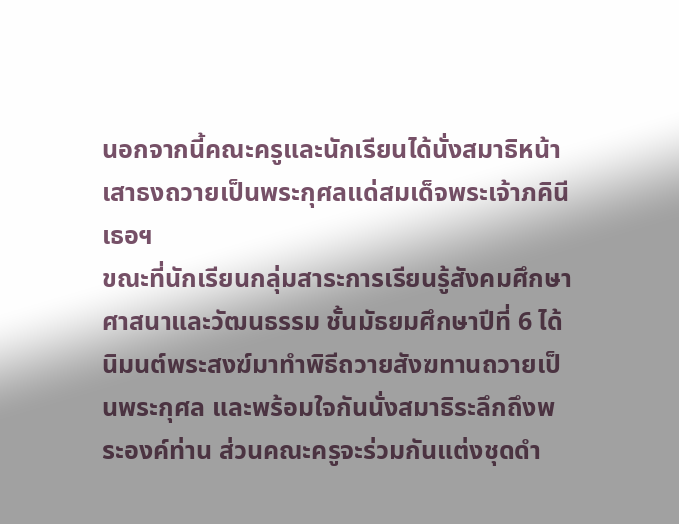นอกจากนี้คณะครูและนักเรียนได้นั่งสมาธิหน้าเสาธงถวายเป็นพระกุศลแด่สมเด็จพระเจ้าภคินีเธอฯ
ขณะที่นักเรียนกลุ่มสาระการเรียนรู้สังคมศึกษาศาสนาและวัฒนธรรม ชั้นมัธยมศึกษาปีที่ 6 ได้นิมนต์พระสงฆ์มาทำพิธีถวายสังฆทานถวายเป็นพระกุศล และพร้อมใจกันนั่งสมาธิระลึกถึงพระองค์ท่าน ส่วนคณะครูจะร่วมกันแต่งชุดดำ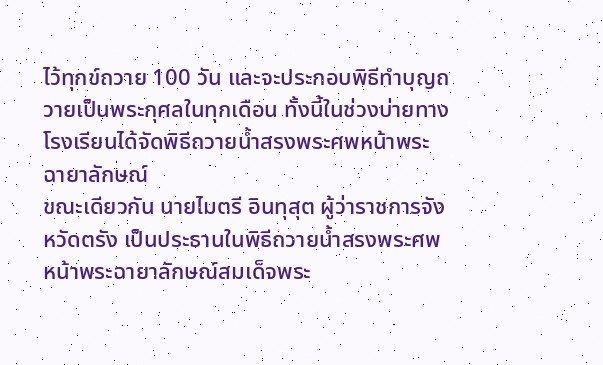ไว้ทุกข์ถวาย 100 วัน และจะประกอบพิธีทำบุญถวายเป็นพระกุศลในทุกเดือน ทั้งนี้ในช่วงบ่ายทางโรงเรียนได้จัดพิธีถวายน้ำสรงพระศพหน้าพระฉายาลักษณ์
ขณะเดียวกัน นายไมตรี อินทุสุต ผู้ว่าราชการจังหวัดตรัง เป็นประธานในพิธีถวายน้ำสรงพระศพหน้าพระฉายาลักษณ์สมเด็จพระ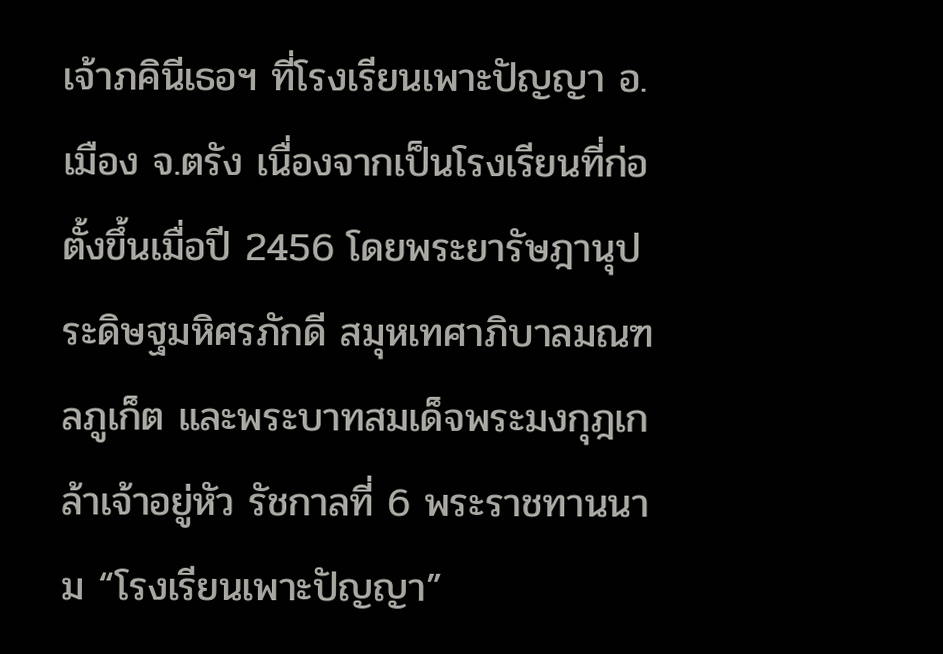เจ้าภคินีเธอฯ ที่โรงเรียนเพาะปัญญา อ.เมือง จ.ตรัง เนื่องจากเป็นโรงเรียนที่ก่อตั้งขึ้นเมื่อปี 2456 โดยพระยารัษฎานุประดิษฐมหิศรภักดี สมุหเทศาภิบาลมณฑลภูเก็ต และพระบาทสมเด็จพระมงกุฎเกล้าเจ้าอยู่หัว รัชกาลที่ 6 พระราชทานนาม “โรงเรียนเพาะปัญญา”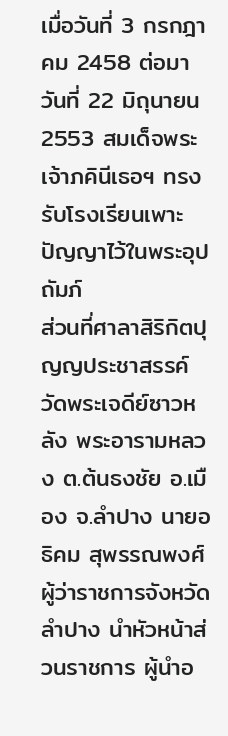เมื่อวันที่ 3 กรกฎาคม 2458 ต่อมาวันที่ 22 มิถุนายน 2553 สมเด็จพระเจ้าภคินีเธอฯ ทรงรับโรงเรียนเพาะปัญญาไว้ในพระอุปถัมภ์
ส่วนที่ศาลาสิริกิตปุญญประชาสรรค์ วัดพระเจดีย์ซาวหลัง พระอารามหลวง ต.ต้นธงชัย อ.เมือง จ.ลำปาง นายอธิคม สุพรรณพงศ์ ผู้ว่าราชการจังหวัดลำปาง นำหัวหน้าส่วนราชการ ผู้นำอ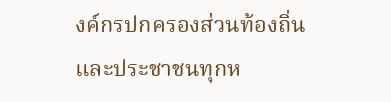งค์กรปกครองส่วนท้องถิ่น และประชาชนทุกห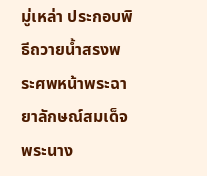มู่เหล่า ประกอบพิธีถวายน้ำสรงพระศพหน้าพระฉายาลักษณ์สมเด็จพระนาง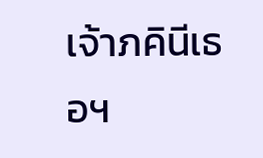เจ้าภคินีเธอฯ